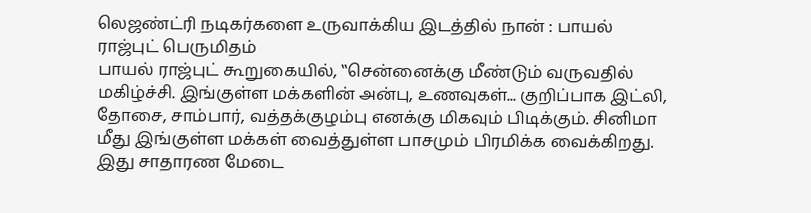லெஜண்ட்ரி நடிகர்களை உருவாக்கிய இடத்தில் நான் : பாயல் ராஜ்புட் பெருமிதம்
பாயல் ராஜ்புட் கூறுகையில், ‛‛சென்னைக்கு மீண்டும் வருவதில் மகிழ்ச்சி. இங்குள்ள மக்களின் அன்பு, உணவுகள்... குறிப்பாக இட்லி, தோசை, சாம்பார், வத்தக்குழம்பு எனக்கு மிகவும் பிடிக்கும். சினிமா மீது இங்குள்ள மக்கள் வைத்துள்ள பாசமும் பிரமிக்க வைக்கிறது. இது சாதாரண மேடை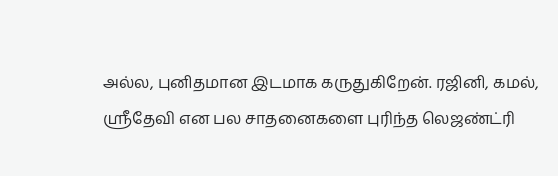அல்ல, புனிதமான இடமாக கருதுகிறேன். ரஜினி, கமல், ஸ்ரீதேவி என பல சாதனைகளை புரிந்த லெஜண்ட்ரி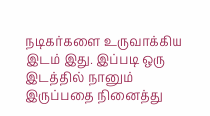நடிகர்களை உருவாக்கிய இடம் இது. இப்படி ஒரு இடத்தில் நானும் இருப்பதை நினைத்து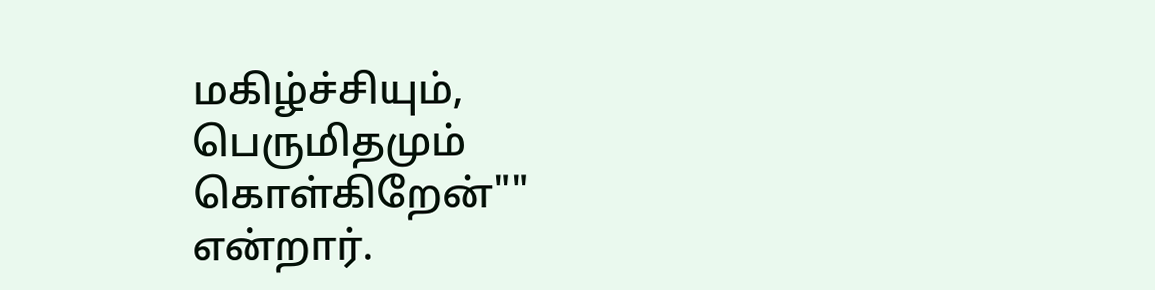மகிழ்ச்சியும், பெருமிதமும் கொள்கிறேன்"" என்றார்.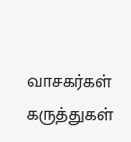வாசகர்கள் கருத்துகள்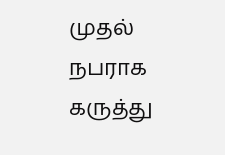முதல் நபராக கருத்து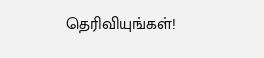தெரிவியுங்கள்!